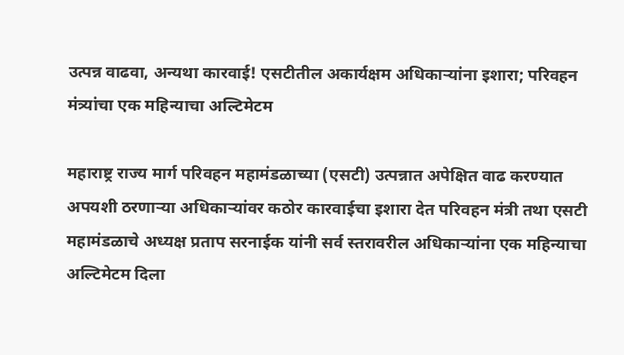उत्पन्न वाढवा, अन्यथा कारवाई! एसटीतील अकार्यक्षम अधिकाऱ्यांना इशारा; परिवहन मंत्र्यांचा एक महिन्याचा अल्टिमेटम

महाराष्ट्र राज्य मार्ग परिवहन महामंडळाच्या (एसटी) उत्पन्नात अपेक्षित वाढ करण्यात अपयशी ठरणाऱ्या अधिकाऱ्यांवर कठोर कारवाईचा इशारा देत परिवहन मंत्री तथा एसटी महामंडळाचे अध्यक्ष प्रताप सरनाईक यांनी सर्व स्तरावरील अधिकाऱ्यांना एक महिन्याचा अल्टिमेटम दिला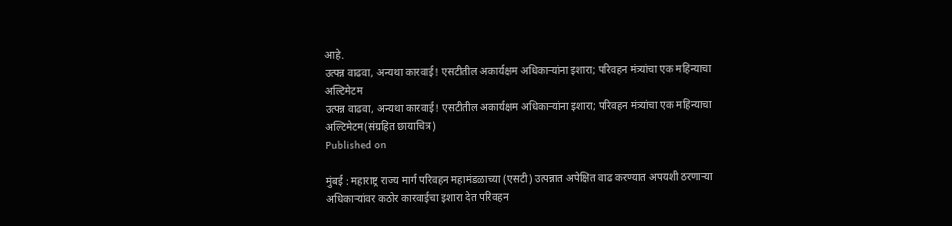आहे.
उत्पन्न वाढवा, अन्यथा कारवाई! एसटीतील अकार्यक्षम अधिकाऱ्यांना इशारा; परिवहन मंत्र्यांचा एक महिन्याचा अल्टिमेटम
उत्पन्न वाढवा, अन्यथा कारवाई! एसटीतील अकार्यक्षम अधिकाऱ्यांना इशारा; परिवहन मंत्र्यांचा एक महिन्याचा अल्टिमेटम(संग्रहित छायाचित्र)
Published on

मुंबई : महाराष्ट्र राज्य मार्ग परिवहन महामंडळाच्या (एसटी) उत्पन्नात अपेक्षित वाढ करण्यात अपयशी ठरणाऱ्या अधिकाऱ्यांवर कठोर कारवाईचा इशारा देत परिवहन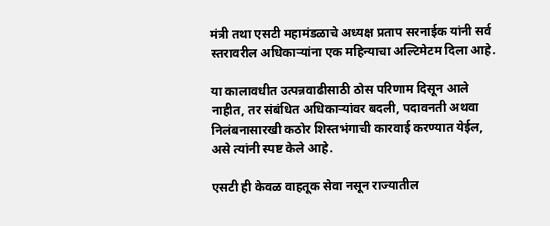मंत्री तथा एसटी महामंडळाचे अध्यक्ष प्रताप सरनाईक यांनी सर्व स्तरावरील अधिकाऱ्यांना एक महिन्याचा अल्टिमेटम दिला आहे.

या कालावधीत उत्पन्नवाढीसाठी ठोस परिणाम दिसून आले नाहीत, तर संबंधित अधिकाऱ्यांवर बदली, पदावनती अथवा निलंबनासारखी कठोर शिस्तभंगाची कारवाई करण्यात येईल, असे त्यांनी स्पष्ट केले आहे.

एसटी ही केवळ वाहतूक सेवा नसून राज्यातील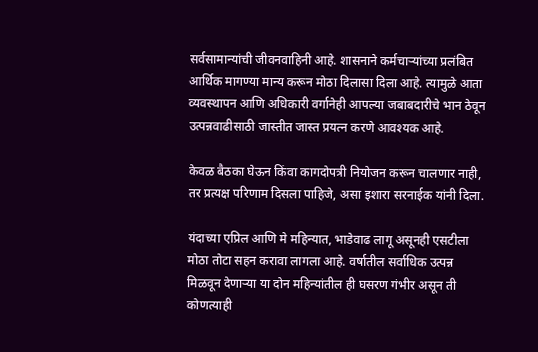सर्वसामान्यांची जीवनवाहिनी आहे. शासनाने कर्मचाऱ्यांच्या प्रलंबित आर्थिक मागण्या मान्य करून मोठा दिलासा दिला आहे. त्यामुळे आता व्यवस्थापन आणि अधिकारी वर्गानेही आपल्या जबाबदारीचे भान ठेवून उत्पन्नवाढीसाठी जास्तीत जास्त प्रयत्न करणे आवश्यक आहे.

केवळ बैठका घेऊन किंवा कागदोपत्री नियोजन करून चालणार नाही, तर प्रत्यक्ष परिणाम दिसला पाहिजे, असा इशारा सरनाईक यांनी दिला.

यंदाच्या एप्रिल आणि मे महिन्यात, भाडेवाढ लागू असूनही एसटीला मोठा तोटा सहन करावा लागला आहे. वर्षातील सर्वाधिक उत्पन्न मिळवून देणाऱ्या या दोन महिन्यांतील ही घसरण गंभीर असून ती कोणत्याही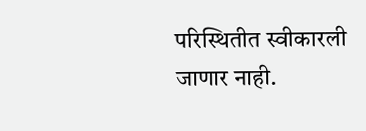परिस्थितीत स्वीकारली जाणार नाही.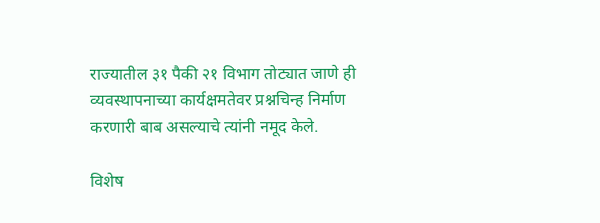राज्यातील ३१ पैकी २१ विभाग तोट्यात जाणे ही व्यवस्थापनाच्या कार्यक्षमतेवर प्रश्नचिन्ह निर्माण करणारी बाब असल्याचे त्यांनी नमूद केले.

विशेष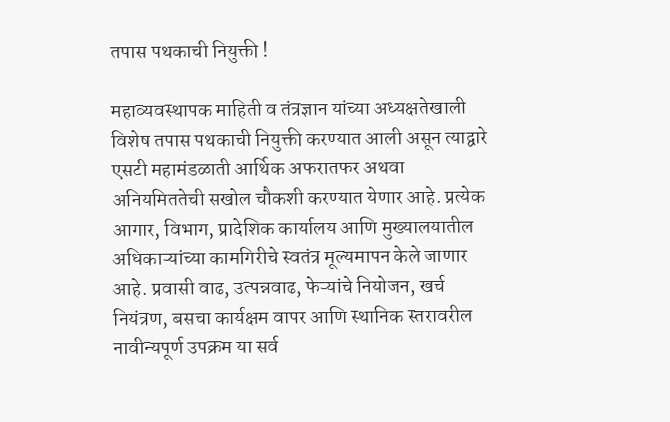तपास पथकाची नियुक्ती !

महाव्यवस्थापक माहिती व तंत्रज्ञान यांच्या अध्यक्षतेखाली विशेष तपास पथकाची नियुक्ती करण्यात आली असून त्याद्वारे एसटी महामंडळाती आर्थिक अफरातफर अथवा अनियमिततेची सखोल चौकशी करण्यात येणार आहे. प्रत्येक आगार, विभाग, प्रादेशिक कार्यालय आणि मुख्यालयातील अधिकाऱ्यांच्या कामगिरीचे स्वतंत्र मूल्यमापन केले जाणार आहे. प्रवासी वाढ, उत्पन्नवाढ, फेऱ्यांचे नियोजन, खर्च नियंत्रण, बसचा कार्यक्षम वापर आणि स्थानिक स्तरावरील नावीन्यपूर्ण उपक्रम या सर्व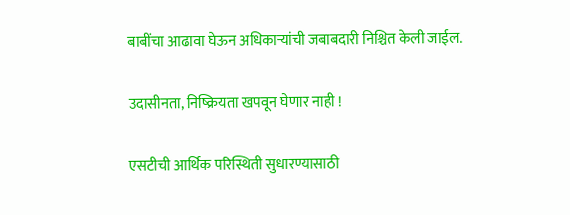बाबींचा आढावा घेऊन अधिकाऱ्यांची जबाबदारी निश्चित केली जाईल.

उदासीनता, निष्क्रियता खपवून घेणार नाही !

एसटीची आर्थिक परिस्थिती सुधारण्यासाठी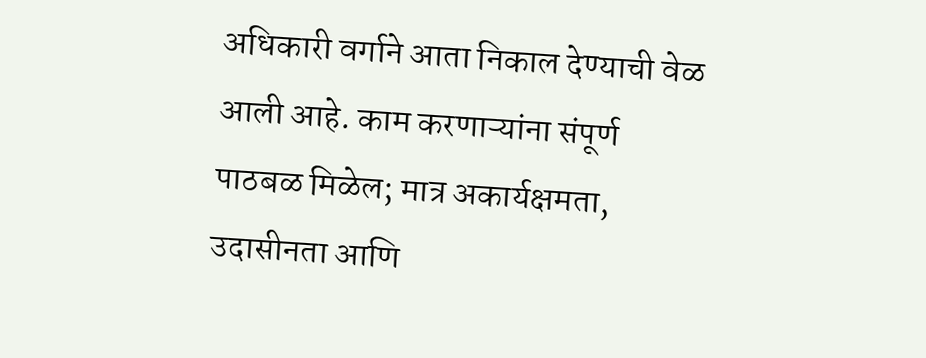अधिकारी वर्गाने आता निकाल देण्याची वेळ आली आहे. काम करणाऱ्यांना संपूर्ण पाठबळ मिळेल; मात्र अकार्यक्षमता, उदासीनता आणि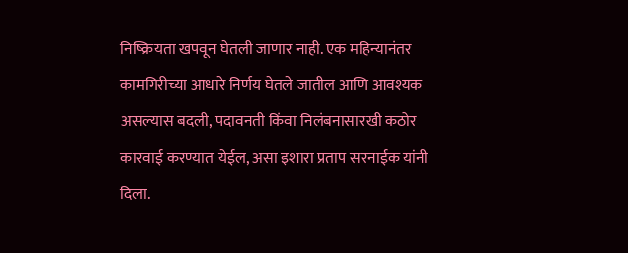निष्क्रियता खपवून घेतली जाणार नाही. एक महिन्यानंतर कामगिरीच्या आधारे निर्णय घेतले जातील आणि आवश्यक असल्यास बदली, पदावनती किंवा निलंबनासारखी कठोर कारवाई करण्यात येईल, असा इशारा प्रताप सरनाईक यांनी दिला.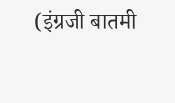(इंग्रजी बातमी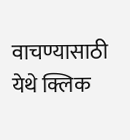वाचण्यासाठी येथे क्लिक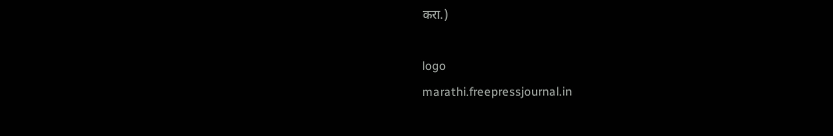करा.)

logo
marathi.freepressjournal.in